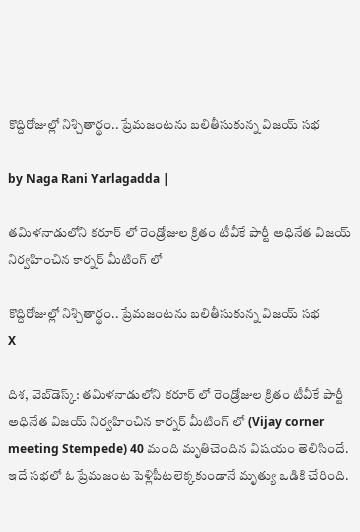కొద్దిరోజుల్లో నిశ్చితార్థం.. ప్రేమజంటను బలితీసుకున్న విజయ్ సభ

by Naga Rani Yarlagadda |

తమిళనాడులోని కరూర్ లో రెండ్రోజుల క్రితం టీవీకే పార్టీ అధినేత విజయ్ నిర్వహించిన కార్నర్ మీటింగ్ లో

కొద్దిరోజుల్లో నిశ్చితార్థం.. ప్రేమజంటను బలితీసుకున్న విజయ్ సభ
X

దిశ, వెబ్‌డెస్క్: తమిళనాడులోని కరూర్ లో రెండ్రోజుల క్రితం టీవీకే పార్టీ అధినేత విజయ్ నిర్వహించిన కార్నర్ మీటింగ్ లో (Vijay corner meeting Stempede) 40 మంది మృతిచెందిన విషయం తెలిసిందే. ఇదే సభలో ఓ ప్రేమజంట పెళ్లిపీటలెక్కకుండానే మృత్యు ఒడికి చేరింది.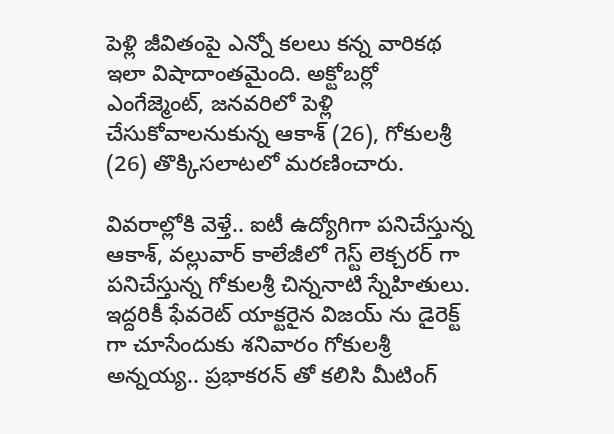పెళ్లి జీవితంపై ఎన్నో కలలు కన్న వారికథ ఇలా విషాదాంతమైంది. అక్టోబర్లో ఎంగేజ్మెంట్, జనవరిలో పెళ్లి చేసుకోవాలనుకున్న ఆకాశ్ (26), గోకులశ్రీ (26) తొక్కిసలాటలో మరణించారు.

వివరాల్లోకి వెళ్తే.. ఐటీ ఉద్యోగిగా పనిచేస్తున్న ఆకాశ్, వల్లువార్ కాలేజీలో గెస్ట్ లెక్చరర్ గా పనిచేస్తున్న గోకులశ్రీ చిన్ననాటి స్నేహితులు. ఇద్దరికీ ఫేవరెట్ యాక్టరైన విజయ్ ను డైరెక్ట్ గా చూసేందుకు శనివారం గోకులశ్రీ అన్నయ్య.. ప్రభాకరన్ తో కలిసి మీటింగ్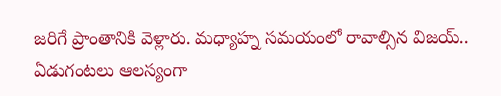జరిగే ప్రాంతానికి వెళ్లారు. మధ్యాహ్న సమయంలో రావాల్సిన విజయ్.. ఏడుగంటలు ఆలస్యంగా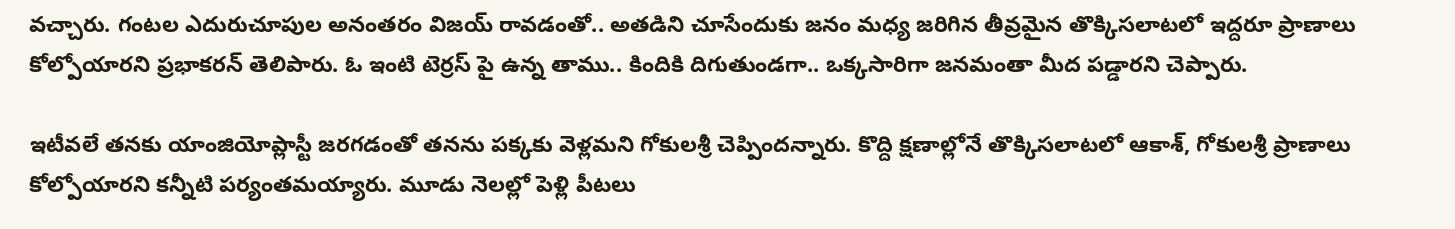వచ్చారు. గంటల ఎదురుచూపుల అనంతరం విజయ్ రావడంతో.. అతడిని చూసేందుకు జనం మధ్య జరిగిన తీవ్రమైన తొక్కిసలాటలో ఇద్దరూ ప్రాణాలు కోల్పోయారని ప్రభాకరన్ తెలిపారు. ఓ ఇంటి టెర్రస్ పై ఉన్న తాము.. కిందికి దిగుతుండగా.. ఒక్కసారిగా జనమంతా మీద పడ్డారని చెప్పారు.

ఇటీవలే తనకు యాంజియోప్లాస్టీ జరగడంతో తనను పక్కకు వెళ్లమని గోకులశ్రీ చెప్పిందన్నారు. కొద్ది క్షణాల్లోనే తొక్కిసలాటలో ఆకాశ్, గోకులశ్రీ ప్రాణాలు కోల్పోయారని కన్నీటి పర్యంతమయ్యారు. మూడు నెలల్లో పెళ్లి పీటలు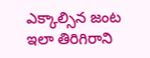ఎక్కాల్సిన జంట ఇలా తిరిగిరాని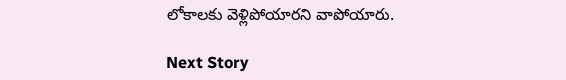లోకాలకు వెళ్లిపోయారని వాపోయారు.

Next Story